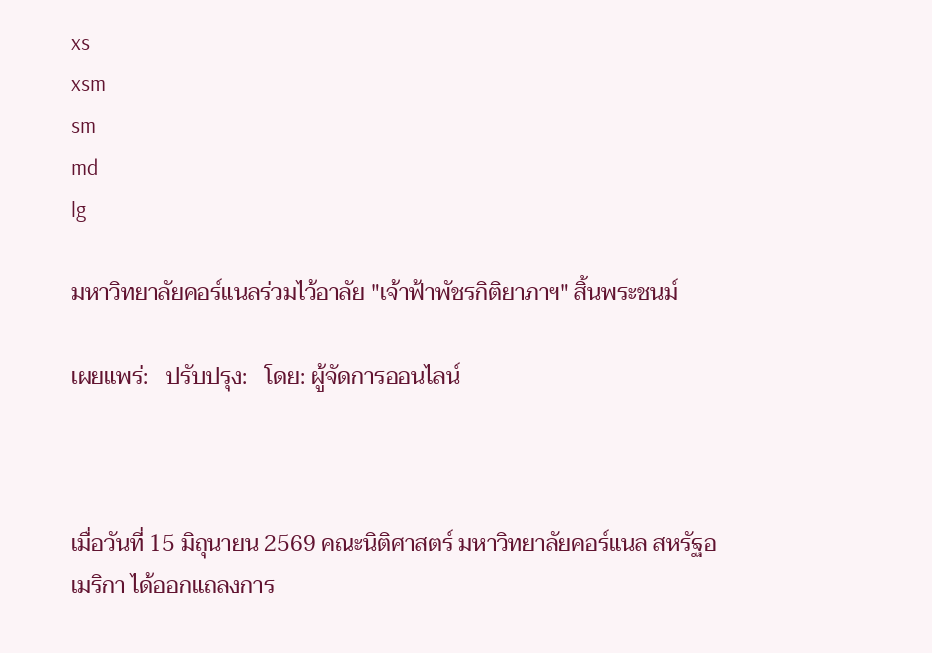xs
xsm
sm
md
lg

มหาวิทยาลัยคอร์แนลร่วมไว้อาลัย "เจ้าฟ้าพัชรกิติยาภาฯ" สิ้นพระชนม์

เผยแพร่:   ปรับปรุง:   โดย: ผู้จัดการออนไลน์



เมื่อวันที่ 15 มิถุนายน 2569 คณะนิติศาสตร์ มหาวิทยาลัยคอร์แนล สหรัฐอเมริกา ได้ออกแถลงการ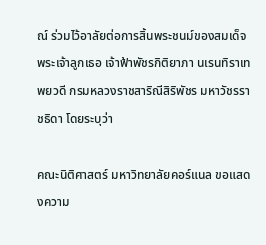ณ์ ร่วมไว้อาลัยต่อการสิ้นพระชนม์ของสมเด็จพระเจ้าลูกเธอ เจ้าฟ้าพัชรกิติยาภา นเรนทิราเทพยวดี กรมหลวงราชสาริณีสิริพัชร มหาวัชรราชธิดา โดยระบุว่า

คณะนิติศาสตร์ มหาวิทยาลัยคอร์แนล ขอแสดงความ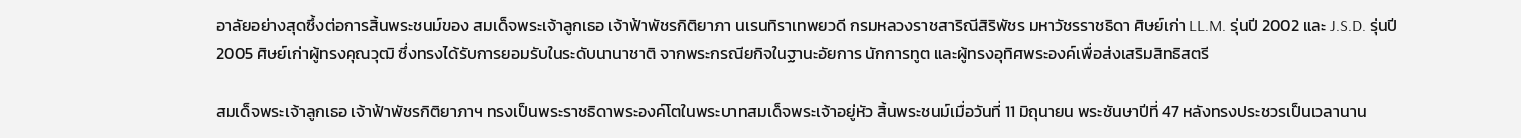อาลัยอย่างสุดซึ้งต่อการสิ้นพระชนม์ของ สมเด็จพระเจ้าลูกเธอ เจ้าฟ้าพัชรกิติยาภา นเรนทิราเทพยวดี กรมหลวงราชสาริณีสิริพัชร มหาวัชรราชธิดา ศิษย์เก่า LL.M. รุ่นปี 2002 และ J.S.D. รุ่นปี 2005 ศิษย์เก่าผู้ทรงคุณวุฒิ ซึ่งทรงได้รับการยอมรับในระดับนานาชาติ จากพระกรณียกิจในฐานะอัยการ นักการทูต และผู้ทรงอุทิศพระองค์เพื่อส่งเสริมสิทธิสตรี

สมเด็จพระเจ้าลูกเธอ เจ้าฟ้าพัชรกิติยาภาฯ ทรงเป็นพระราชธิดาพระองค์โตในพระบาทสมเด็จพระเจ้าอยู่หัว สิ้นพระชนม์เมื่อวันที่ 11 มิถุนายน พระชันษาปีที่ 47 หลังทรงประชวรเป็นเวลานาน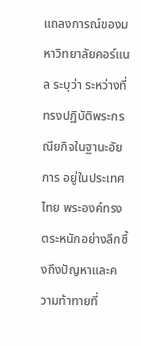แถลงการณ์ของมหาวิทยาลัยคอร์แนล ระบุว่า ระหว่างที่ทรงปฏิบัติพระกรณียกิจในฐานะอัยการ อยู่ในประเทศไทย พระองค์ทรงตระหนักอย่างลึกซึ้งถึงปัญหาและความท้าทายที่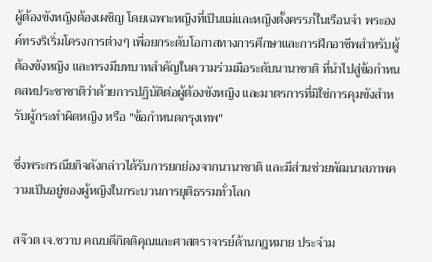ผู้ต้องขังหญิงต้องเผชิญ โดยเฉพาะหญิงที่เป็นแม่และหญิงตั้งครรภ์ในเรือนจำ พระองค์ทรงริเริ่มโครงการต่างๆ เพื่อยกระดับโอกาสทางการศึกษาและการฝึกอาชีพสำหรับผู้ต้องขังหญิง และทรงมีบทบาทสำคัญในความร่วมมือระดับนานาชาติ ที่นำไปสู่ข้อกำหนดสหประชาชาติว่าด้วยการปฏิบัติต่อผู้ต้องขังหญิง และมาตรการที่มิใช่การคุมขังสำหรับผู้กระทำผิดหญิง หรือ "ข้อกำหนดกรุงเทพ"

ซึ่งพระกรณียกิจดังกล่าวได้รับการยกย่องจากนานาชาติ และมีส่วนช่วยพัฒนาสภาพความเป็นอยู่ของผู้หญิงในกระบวนการยุติธรรมทั่วโลก

สจ๊วต เจ.ชวาบ คณบดีกิตติคุณและศาสตราจารย์ด้านกฎหมาย ประจำม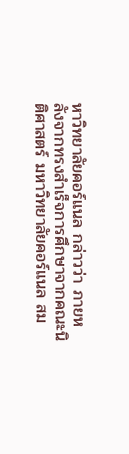หาวิทยาลัยคอร์แนล กล่าวว่า ภายหลังจากทรงสำเร็จการศึกษาจากคณะนิติศาสตร์ มหาวิทยาลัยคอร์แนล สม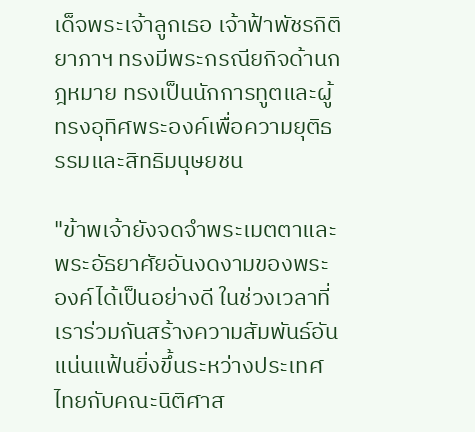เด็จพระเจ้าลูกเธอ เจ้าฟ้าพัชรกิติยาภาฯ ทรงมีพระกรณียกิจด้านกฎหมาย ทรงเป็นนักการทูตและผู้ทรงอุทิศพระองค์เพื่อความยุติธรรมและสิทธิมนุษยชน

"ข้าพเจ้ายังจดจำพระเมตตาและพระอัธยาศัยอันงดงามของพระองค์ได้เป็นอย่างดี ในช่วงเวลาที่เราร่วมกันสร้างความสัมพันธ์อันแน่นแฟ้นยิ่งขึ้นระหว่างประเทศไทยกับคณะนิติศาส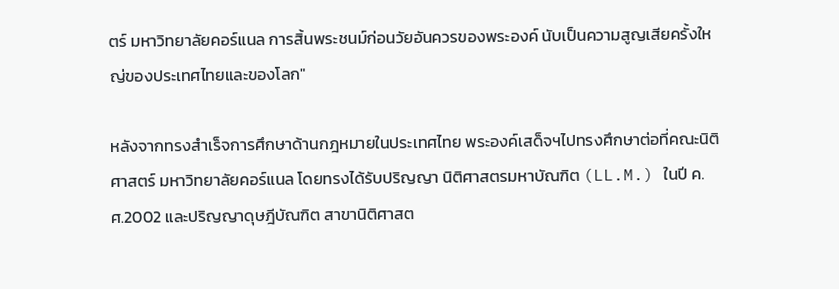ตร์ มหาวิทยาลัยคอร์แนล การสิ้นพระชนม์ก่อนวัยอันควรของพระองค์ นับเป็นความสูญเสียครั้งใหญ่ของประเทศไทยและของโลก"

หลังจากทรงสำเร็จการศึกษาด้านกฎหมายในประเทศไทย พระองค์เสด็จฯไปทรงศึกษาต่อที่คณะนิติศาสตร์ มหาวิทยาลัยคอร์แนล โดยทรงได้รับปริญญา นิติศาสตรมหาบัณฑิต (LL.M.) ในปี ค.ศ.2002 และปริญญาดุษฎีบัณฑิต สาขานิติศาสต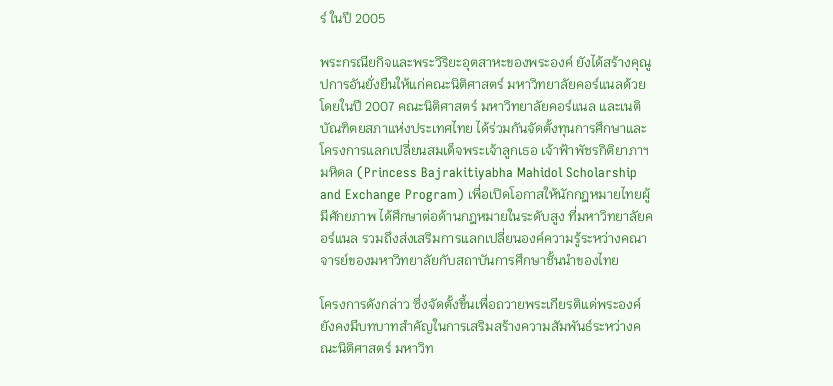ร์ ในปี 2005

พระกรณียกิจและพระวิริยะอุตสาหะของพระองค์ ยังได้สร้างคุณูปการอันยั่งยืนให้แก่คณะนิติศาสตร์ มหาวิทยาลัยคอร์แนลด้วย โดยในปี 2007 คณะนิติศาสตร์ มหาวิทยาลัยคอร์แนล และเนติบัณฑิตยสภาแห่งประเทศไทย ได้ร่วมกันจัดตั้งทุนการศึกษาและโครงการแลกเปลี่ยนสมเด็จพระเจ้าลูกเธอ เจ้าฟ้าพัชรกิติยาภาฯ มหิดล (Princess Bajrakitiyabha Mahidol Scholarship and Exchange Program) เพื่อเปิดโอกาสให้นักกฎหมายไทยผู้มีศักยภาพ ได้ศึกษาต่อด้านกฎหมายในระดับสูง ที่มหาวิทยาลัยคอร์แนล รวมถึงส่งเสริมการแลกเปลี่ยนองค์ความรู้ระหว่างคณาจารย์ของมหาวิทยาลัยกับสถาบันการศึกษาชั้นนำของไทย

โครงการดังกล่าว ซึ่งจัดตั้งขึ้นเพื่อถวายพระเกียรติแด่พระองค์ ยังคงมีบทบาทสำคัญในการเสริมสร้างความสัมพันธ์ระหว่างคณะนิติศาสตร์ มหาวิท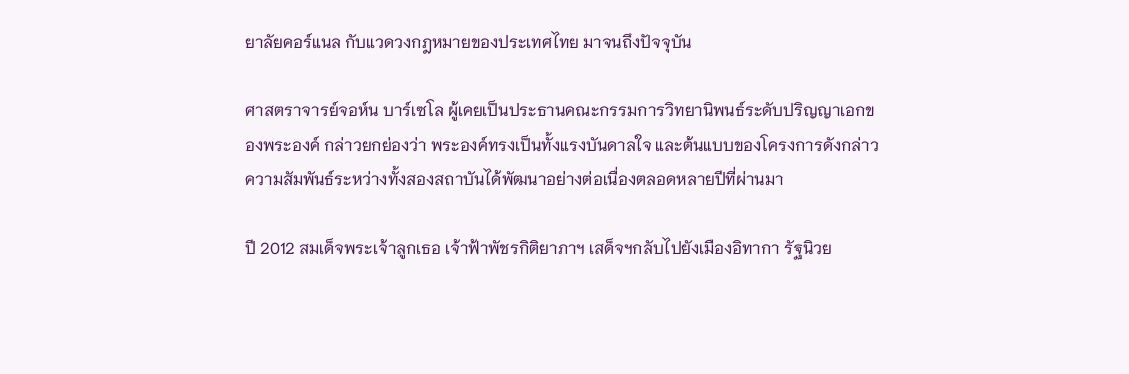ยาลัยคอร์แนล กับแวดวงกฎหมายของประเทศไทย มาจนถึงปัจจุบัน

ศาสตราจารย์จอห์น บาร์เซโล ผู้เคยเป็นประธานคณะกรรมการวิทยานิพนธ์ระดับปริญญาเอกของพระองค์ กล่าวยกย่องว่า พระองค์ทรงเป็นทั้งแรงบันดาลใจ และต้นแบบของโครงการดังกล่าว ความสัมพันธ์ระหว่างทั้งสองสถาบันได้พัฒนาอย่างต่อเนื่องตลอดหลายปีที่ผ่านมา

ปี 2012 สมเด็จพระเจ้าลูกเธอ เจ้าฟ้าพัชรกิติยาภาฯ เสด็จฯกลับไปยังเมืองอิทากา รัฐนิวย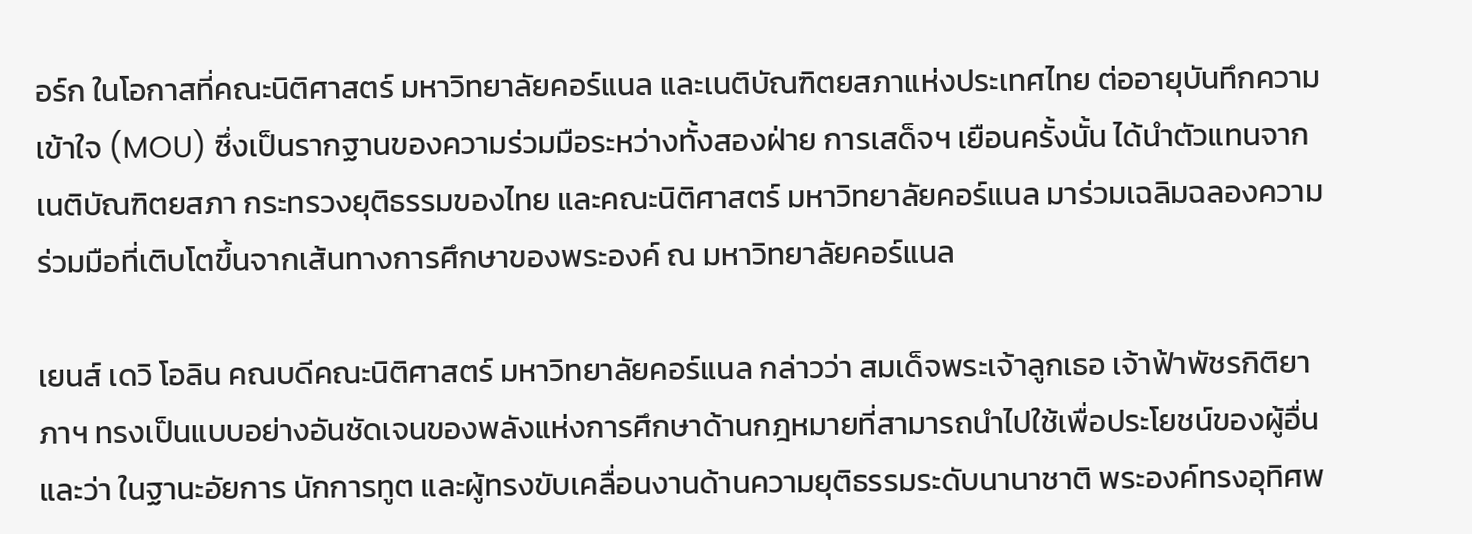อร์ก ในโอกาสที่คณะนิติศาสตร์ มหาวิทยาลัยคอร์แนล และเนติบัณฑิตยสภาแห่งประเทศไทย ต่ออายุบันทึกความเข้าใจ (MOU) ซึ่งเป็นรากฐานของความร่วมมือระหว่างทั้งสองฝ่าย การเสด็จฯ เยือนครั้งนั้น ได้นำตัวแทนจากเนติบัณฑิตยสภา กระทรวงยุติธรรมของไทย และคณะนิติศาสตร์ มหาวิทยาลัยคอร์แนล มาร่วมเฉลิมฉลองความร่วมมือที่เติบโตขึ้นจากเส้นทางการศึกษาของพระองค์ ณ มหาวิทยาลัยคอร์แนล

เยนส์ เดวิ โอลิน คณบดีคณะนิติศาสตร์ มหาวิทยาลัยคอร์แนล กล่าวว่า สมเด็จพระเจ้าลูกเธอ เจ้าฟ้าพัชรกิติยาภาฯ ทรงเป็นแบบอย่างอันชัดเจนของพลังแห่งการศึกษาด้านกฎหมายที่สามารถนำไปใช้เพื่อประโยชน์ของผู้อื่น และว่า ในฐานะอัยการ นักการทูต และผู้ทรงขับเคลื่อนงานด้านความยุติธรรมระดับนานาชาติ พระองค์ทรงอุทิศพ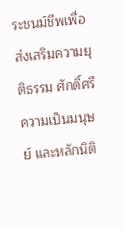ระชนม์ชีพเพื่อส่งเสริมความยุติธรรม ศักดิ์ศรีความเป็นมนุษย์ และหลักนิติ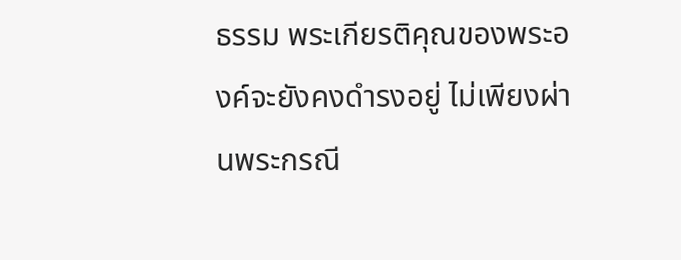ธรรม พระเกียรติคุณของพระองค์จะยังคงดำรงอยู่ ไม่เพียงผ่านพระกรณี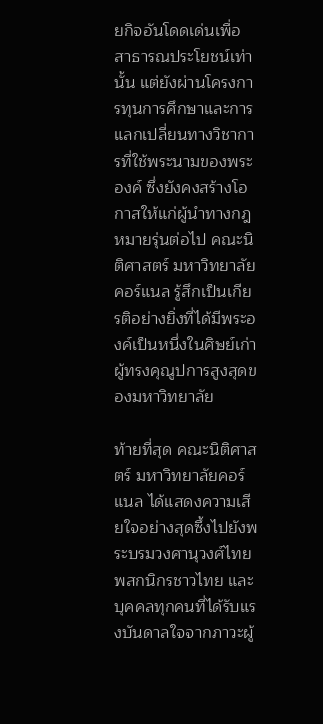ยกิจอันโดดเด่นเพื่อสาธารณประโยชน์เท่านั้น แต่ยังผ่านโครงการทุนการศึกษาและการแลกเปลี่ยนทางวิชาการที่ใช้พระนามของพระองค์ ซึ่งยังคงสร้างโอกาสให้แก่ผู้นำทางกฎหมายรุ่นต่อไป คณะนิติศาสตร์ มหาวิทยาลัยคอร์แนล รู้สึกเป็นเกียรติอย่างยิ่งที่ได้มีพระองค์เป็นหนึ่งในศิษย์เก่า ผู้ทรงคุณูปการสูงสุดของมหาวิทยาลัย

ท้ายที่สุด คณะนิติศาสตร์ มหาวิทยาลัยคอร์แนล ได้แสดงความเสียใจอย่างสุดซึ้งไปยังพระบรมวงศานุวงศ์ไทย พสกนิกรชาวไทย และบุคคลทุกคนที่ได้รับแรงบันดาลใจจากภาวะผู้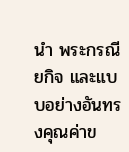นำ พระกรณียกิจ และแบบอย่างอันทรงคุณค่าข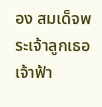อง สมเด็จพระเจ้าลูกเธอ เจ้าฟ้า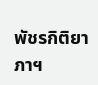พัชรกิติยาภาฯ